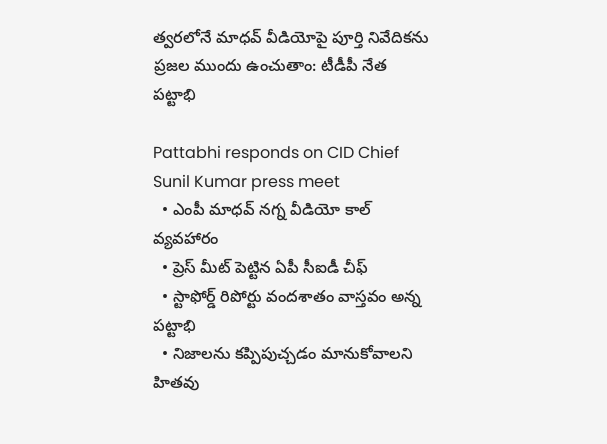త్వరలోనే మాధవ్ వీడియోపై పూర్తి నివేదికను ప్రజల ముందు ఉంచుతాం: టీడీపీ నేత పట్టాభి

Pattabhi responds on CID Chief Sunil Kumar press meet
  • ఎంపీ మాధవ్ నగ్న వీడియో కాల్ వ్యవహారం
  • ప్రెస్ మీట్ పెట్టిన ఏపీ సీఐడీ చీఫ్
  • స్టాఫోర్డ్ రిపోర్టు వందశాతం వాస్తవం అన్న పట్టాభి
  • నిజాలను కప్పిపుచ్చడం మానుకోవాలని హితవు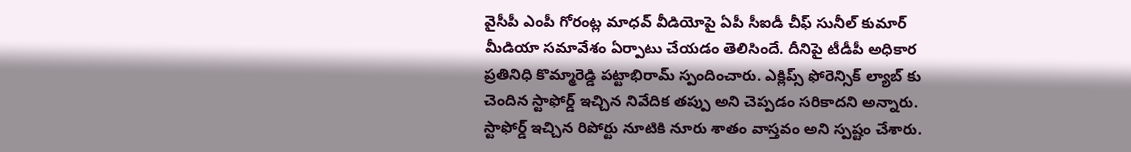వైసీపీ ఎంపీ గోరంట్ల మాధవ్ వీడియోపై ఏపీ సీఐడీ చీఫ్ సునీల్ కుమార్ మీడియా సమావేశం ఏర్పాటు చేయడం తెలిసిందే. దీనిపై టీడీపీ అధికార ప్రతినిధి కొమ్మారెడ్డి పట్టాభిరామ్ స్పందించారు. ఎక్లిప్స్ ఫోరెన్సిక్ ల్యాబ్ కు చెందిన స్టాఫోర్డ్ ఇచ్చిన నివేదిక తప్పు అని చెప్పడం సరికాదని అన్నారు. స్టాఫోర్డ్ ఇచ్చిన రిపోర్టు నూటికి నూరు శాతం వాస్తవం అని స్పష్టం చేశారు.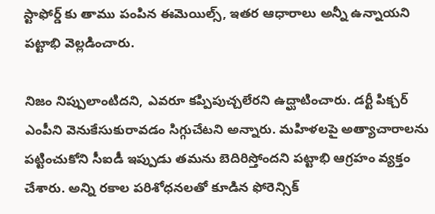స్టాఫోర్డ్ కు తాము పంపిన ఈమెయిల్స్, ఇతర ఆధారాలు అన్నీ ఉన్నాయని పట్టాభి వెల్లడించారు.

నిజం నిప్పులాంటిదని, ఎవరూ కప్పిపుచ్చలేరని ఉద్ఘాటించారు. డర్టీ పిక్చర్ ఎంపీని వెనుకేసుకురావడం సిగ్గుచేటని అన్నారు. మహిళలపై అత్యాచారాలను పట్టించుకోని సీఐడీ ఇప్పుడు తమను బెదిరిస్తోందని పట్టాభి ఆగ్రహం వ్యక్తం చేశారు. అన్ని రకాల పరిశోధనలతో కూడిన ఫోరెన్సిక్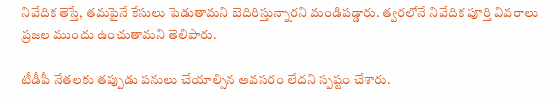నివేదిక తెస్తే, తమపైనే కేసులు పెడుతామని బెదిరిస్తున్నారని మండిపడ్డారు. త్వరలోనే నివేదిక పూర్తి వివరాలు ప్రజల ముందు ఉంచుతామని తెలిపారు.

టీడీపీ నేతలకు తప్పుడు పనులు చేయాల్సిన అవసరం లేదని స్పష్టం చేశారు.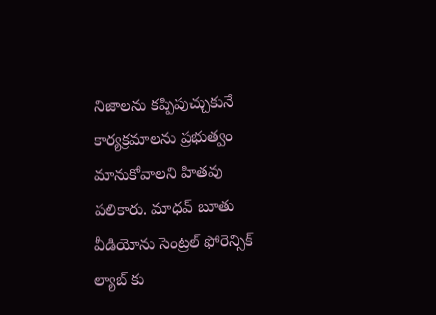నిజాలను కప్పిపుచ్చుకునే కార్యక్రమాలను ప్రభుత్వం మానుకోవాలని హితవు పలికారు. మాధవ్ బూతు వీడియోను సెంట్రల్ ఫోరెన్సిక్ ల్యాబ్ కు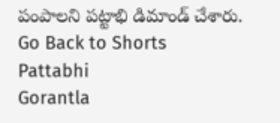పంపాలని పట్టాభి డిమాండ్ చేశారు.
Go Back to Shorts
Pattabhi
Gorantla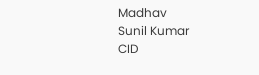Madhav
Sunil Kumar
CID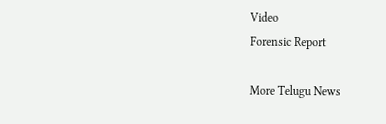Video
Forensic Report

More Telugu News